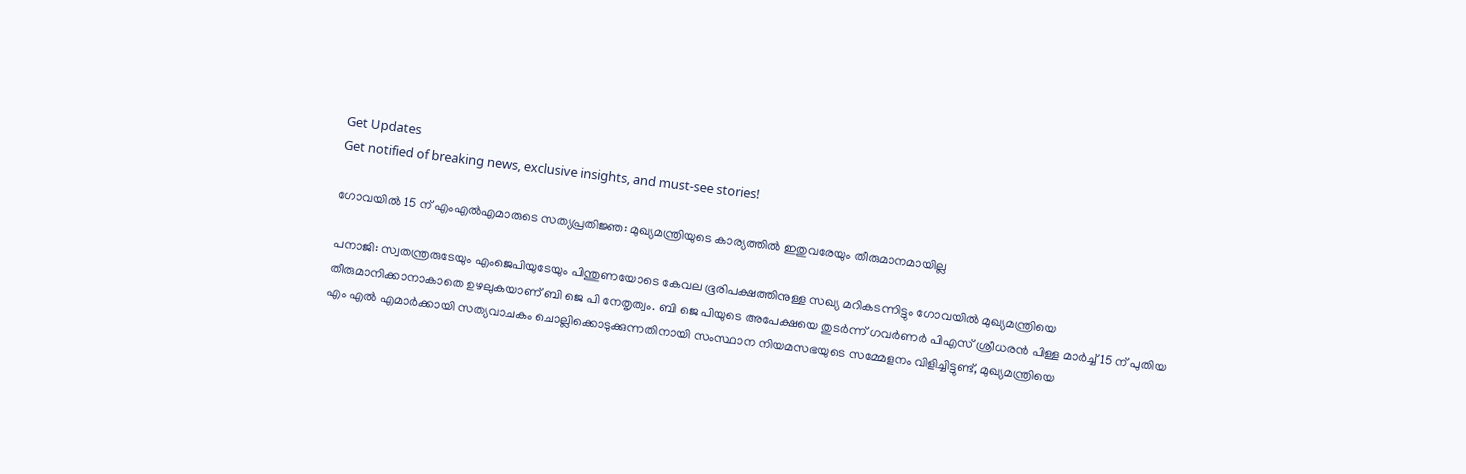Get Updates
Get notified of breaking news, exclusive insights, and must-see stories!

ഗോവയില്‍ 15 ന് എംഎല്‍എമാരുടെ സത്യപ്രതിജ്ഞ: മുഖ്യമന്ത്രിയുടെ കാര്യത്തില്‍ ഇതുവരേയും തീരുമാനമായില്ല

പനാജി: സ്വതന്ത്രരുടേയും എംജെപിയുടേയും പിന്തുണയോടെ കേവല ഭൂരിപക്ഷത്തിനുള്ള സഖ്യ മറികടന്നിട്ടും ഗോവയില്‍ മുഖ്യമന്ത്രിയെ തീരുമാനിക്കാനാകാതെ ഉഴലുകയാണ് ബി ജെ പി നേതൃത്വം. ബി ജെ പിയുടെ അപേക്ഷയെ തുടർന്ന് ഗവർണർ പിഎസ് ശ്രീധരൻ പിള്ള മാർച്ച് 15 ന് പുതിയ എം എൽ എമാർക്കായി സത്യവാചകം ചൊല്ലിക്കൊടുക്കുന്നതിനായി സംസ്ഥാന നിയമസഭയുടെ സമ്മേളനം വിളിച്ചിട്ടുണ്ട്, മുഖ്യമന്ത്രിയെ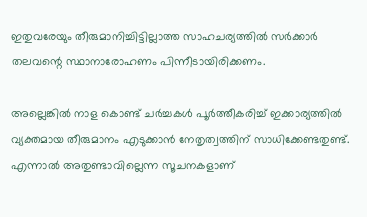ഇതുവരേയും തീരുമാനിച്ചിട്ടില്ലാത്ത സാഹചര്യത്തില്‍ സർക്കാർ തലവന്റെ സ്ഥാനാരോഹണം പിന്നീടായിരിക്കണം.

അല്ലെങ്കില്‍ നാള കൊണ്ട് ചർച്ചകള്‍ പൂർത്തീകരിച്ച് ഇക്കാര്യത്തില്‍ വ്യക്തമായ തീരുമാനം എടുക്കാന്‍ നേതൃത്വത്തിന് സാധിക്കേണ്ടതുണ്ട്. എന്നാല്‍ അതുണ്ടാവില്ലെന്ന സൂചനകളാണ്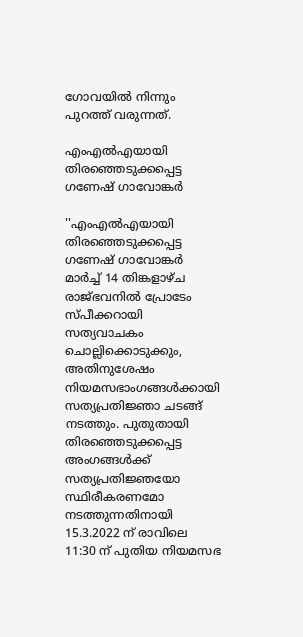ഗോവയില്‍ നിന്നും പുറത്ത് വരുന്നത്.

എം‌എൽ‌എയായി തിരഞ്ഞെടുക്കപ്പെട്ട ഗണേഷ് ഗാവോങ്കർ

''എം‌എൽ‌എയായി തിരഞ്ഞെടുക്കപ്പെട്ട ഗണേഷ് ഗാവോങ്കർ മാർച്ച് 14 തിങ്കളാഴ്ച രാജ്ഭവനിൽ പ്രോടേം സ്പീക്കറായി സത്യവാചകം ചൊല്ലിക്കൊടുക്കും, അതിനുശേഷം നിയമസഭാംഗങ്ങൾക്കായി സത്യപ്രതിജ്ഞാ ചടങ്ങ് നടത്തും. പുതുതായി തിരഞ്ഞെടുക്കപ്പെട്ട അംഗങ്ങൾക്ക് സത്യപ്രതിജ്ഞയോ സ്ഥിരീകരണമോ നടത്തുന്നതിനായി 15.3.2022 ന് രാവിലെ 11:30 ന് പുതിയ നിയമസഭ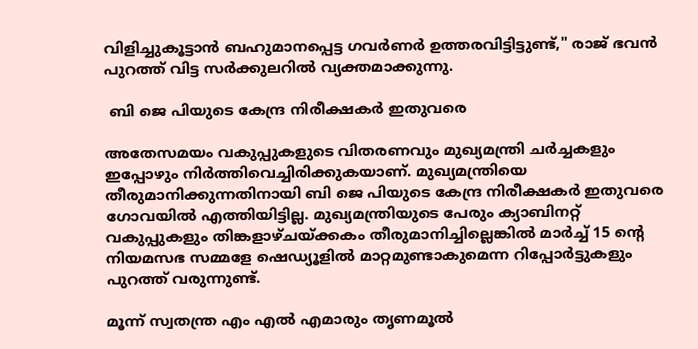വിളിച്ചുകൂട്ടാൻ ബഹുമാനപ്പെട്ട ഗവർണർ ഉത്തരവിട്ടിട്ടുണ്ട്," രാജ് ഭവന്‍ പുറത്ത് വിട്ട സർക്കുലറില്‍ വ്യക്തമാക്കുന്നു.

 ബി ജെ പിയുടെ കേന്ദ്ര നിരീക്ഷകർ ഇതുവരെ

അതേസമയം വകുപ്പുകളുടെ വിതരണവും മുഖ്യമന്ത്രി ചർച്ചകളും ഇപ്പോഴും നിർത്തിവെച്ചിരിക്കുകയാണ്. മുഖ്യമന്ത്രിയെ തീരുമാനിക്കുന്നതിനായി ബി ജെ പിയുടെ കേന്ദ്ര നിരീക്ഷകർ ഇതുവരെ ഗോവയിൽ എത്തിയിട്ടില്ല. മുഖ്യമന്ത്രിയുടെ പേരും ക്യാബിനറ്റ് വകുപ്പുകളും തിങ്കളാഴ്ചയ്ക്കകം തീരുമാനിച്ചില്ലെങ്കിൽ മാർച്ച് 15 ന്റെ നിയമസഭ സമ്മളേ ഷെഡ്യൂളിൽ മാറ്റമുണ്ടാകുമെന്ന റിപ്പോർട്ടുകളും പുറത്ത് വരുന്നുണ്ട്.

മൂന്ന് സ്വതന്ത്ര എം‌ എൽ‌ എമാരും തൃണമൂല്‍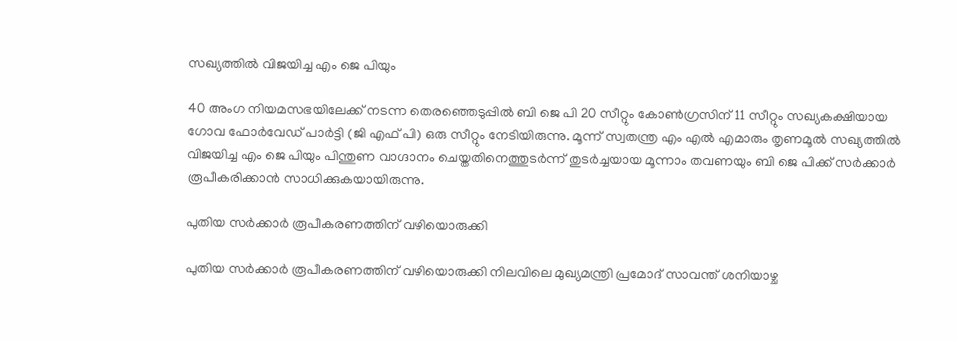സഖ്യത്തില്‍ വിജയിച്ച എം ജെ പിയും

40 അംഗ നിയമസഭയിലേക്ക് നടന്ന തെരഞ്ഞെടുപ്പിൽ ബി ജെ പി 20 സീറ്റും കോൺഗ്രസിന് 11 സീറ്റും സഖ്യകക്ഷിയായ ഗോവ ഫോർവേഡ് പാർട്ടി (ജി എഫ് പി) ഒരു സീറ്റും നേടിയിരുന്നു. മൂന്ന് സ്വതന്ത്ര എം‌ എൽ‌ എമാരും തൃണമൂല്‍ സഖ്യത്തില്‍ വിജയിച്ച എം ജെ പിയും പിന്തുണ വാഗ്ദാനം ചെയ്തതിനെത്തുടർന്ന് തുടർച്ചയായ മൂന്നാം തവണയും ബി ജെ പിക്ക് സർക്കാർ രൂപീകരിക്കാൻ സാധിക്കുകയായിരുന്നു.

പുതിയ സർക്കാർ രൂപീകരണത്തിന് വഴിയൊരുക്കി

പുതിയ സർക്കാർ രൂപീകരണത്തിന് വഴിയൊരുക്കി നിലവിലെ മുഖ്യമന്ത്രി പ്രമോദ് സാവന്ത് ശനിയാഴ്ച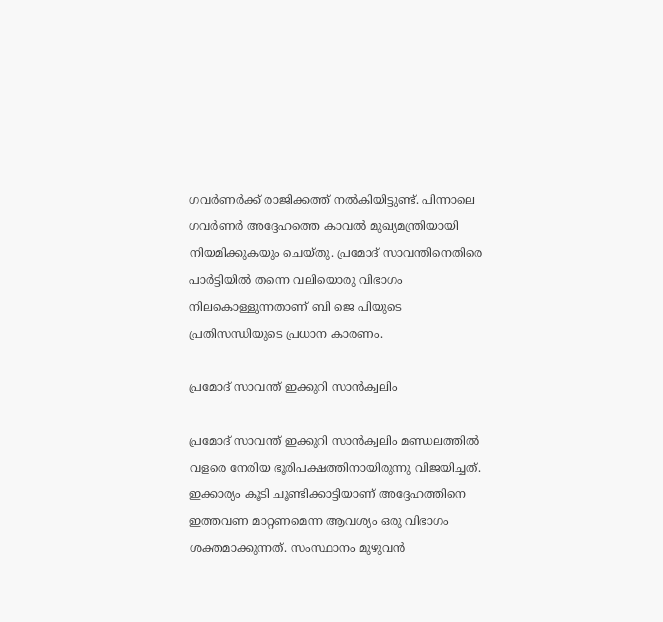ഗവർണർക്ക് രാജിക്കത്ത് നൽകിയിട്ടുണ്ട്. പിന്നാലെ ഗവർണർ അദ്ദേഹത്തെ കാവൽ മുഖ്യമന്ത്രിയായി നിയമിക്കുകയും ചെയ്തു. പ്രമോദ് സാവന്തിനെതിരെ പാർട്ടിയില്‍ തന്നെ വലിയൊരു വിഭാഗം നിലകൊള്ളുന്നതാണ് ബി ജെ പിയുടെ പ്രതിസന്ധിയുടെ പ്രധാന കാരണം.

പ്രമോദ് സാവന്ത് ഇക്കുറി സാൻക്വലിം

പ്രമോദ് സാവന്ത് ഇക്കുറി സാൻക്വലിം മണ്ഡലത്തിൽ വളരെ നേരിയ ഭൂരിപക്ഷത്തിനായിരുന്നു വിജയിച്ചത്. ഇക്കാര്യം കൂടി ചൂണ്ടിക്കാട്ടിയാണ് അദ്ദേഹത്തിനെ ഇത്തവണ മാറ്റണമെന്ന ആവശ്യം ഒരു വിഭാഗം ശക്തമാക്കുന്നത്. സംസ്ഥാനം മുഴുവൻ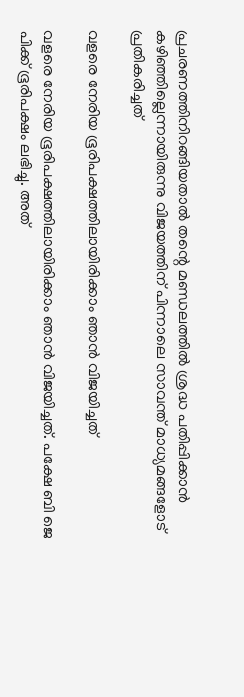പ്രചരണത്തിനിറങ്ങിയതാൽ തന്റെ മണ്ഡലത്തിൽ ശ്രദ്ധ പതിപ്പിക്കാൻ കഴിഞ്ഞില്ലെന്നായിരുന്നു വിജയത്തിന് പിന്നാലെ സാവന്ത് മാധ്യമങ്ങളോട് പ്രതികരിച്ചത്

വളരെ നേരിയ ഭൂരിപക്ഷത്തിലായിരിക്കാം ഞാൻ വിജയിച്ചത്

വളരെ നേരിയ ഭൂരിപക്ഷത്തിലായിരിക്കാം ഞാൻ വിജയിച്ചത്. പക്ഷേ ബി ജെ പിക്ക് ഭൂരിപക്ഷം ലഭിച്ചു. അത്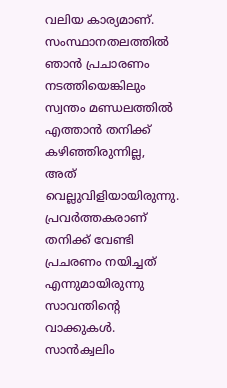വലിയ കാര്യമാണ്. സംസ്ഥാനതലത്തിൽ ഞാൻ പ്രചാരണം നടത്തിയെങ്കിലും സ്വന്തം മണ്ഡലത്തിൽ എത്താൻ തനിക്ക് കഴിഞ്ഞിരുന്നില്ല, അത് വെല്ലുവിളിയായിരുന്നു. പ്രവർത്തകരാണ് തനിക്ക് വേണ്ടി പ്രചരണം നയിച്ചത് എന്നുമായിരുന്നു സാവന്തിന്റെ വാക്കുകൾ. സാൻക്വലിം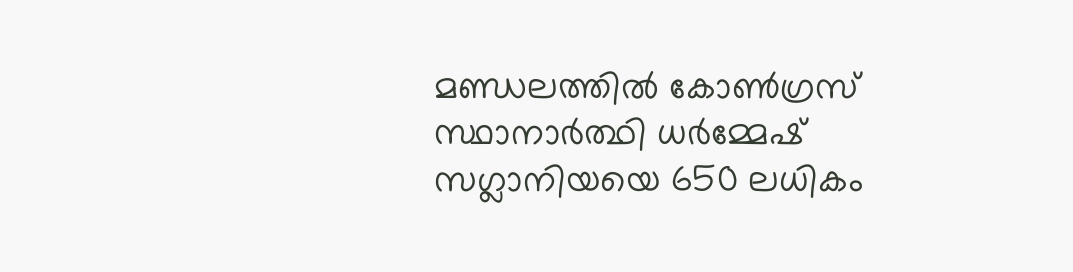മണ്ഡലത്തിൽ കോൺഗ്രസ് സ്ഥാനാർത്ഥി ധർമ്മേഷ് സഗ്ലാനിയയെ 650 ലധികം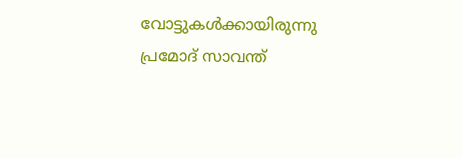വോട്ടുകൾക്കായിരുന്നു പ്രമോദ് സാവന്ത്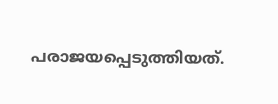പരാജയപ്പെടുത്തിയത്.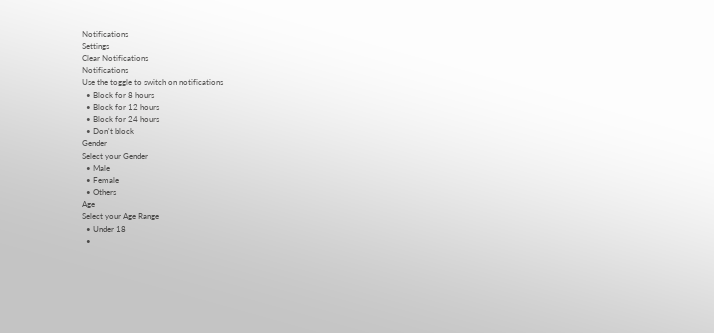Notifications
Settings
Clear Notifications
Notifications
Use the toggle to switch on notifications
  • Block for 8 hours
  • Block for 12 hours
  • Block for 24 hours
  • Don't block
Gender
Select your Gender
  • Male
  • Female
  • Others
Age
Select your Age Range
  • Under 18
  •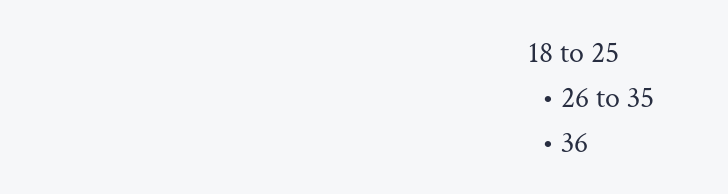18 to 25
  • 26 to 35
  • 36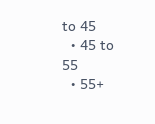to 45
  • 45 to 55
  • 55+